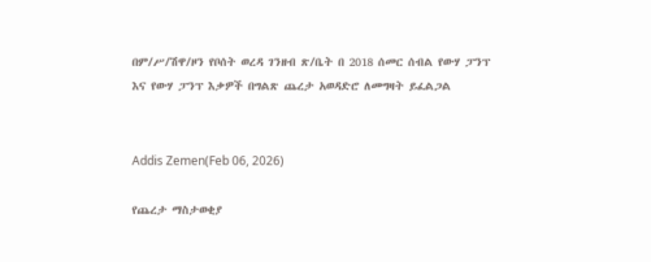በም/ሥ/ሽዋ/ዞን የቦሰት ወረዳ ገንዘብ ጽ/ቤት በ 2018 ሰመር ሰብል የውሃ ፓንፕ እና የውሃ ፓንፕ እቃዎች በግልጽ ጨረታ አወዳድሮ ለመግዛት ይፈልጋል


Addis Zemen(Feb 06, 2026)

የጨረታ ማስታወቂያ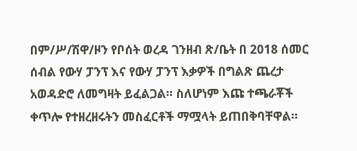በም/ሥ/ሽዋ/ዞን የቦሰት ወረዳ ገንዘብ ጽ/ቤት በ 2018 ሰመር ሰብል የውሃ ፓንፕ እና የውሃ ፓንፕ እቃዎች በግልጽ ጨረታ አወዳድሮ ለመግዛት ይፈልጋል። ስለሆነም እጩ ተጫራቾች ቀጥሎ የተዘረዘሩትን መስፈርቶች ማሟላት ይጠበቅባቸዋል።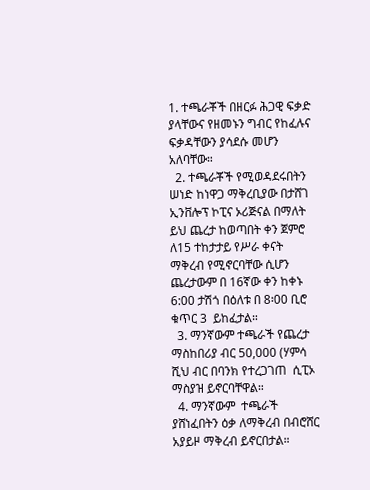1. ተጫራቾች በዘርፉ ሕጋዊ ፍቃድ ያላቸውና የዘመኑን ግብር የከፈሉና ፍቃዳቸውን ያሳደሱ መሆን አለባቸው።
  2. ተጫራቾች የሚወዳደሩበትን ሠነድ ከነዋጋ ማቅረቢያው በታሸገ ኢንቨሎፕ ኮፒና ኦሪጅናል በማለት ይህ ጨረታ ከወጣበት ቀን ጀምሮ ለ15 ተከታታይ የሥራ ቀናት ማቅረብ የሚኖርባቸው ሲሆን ጨረታውም በ 16ኛው ቀን ከቀኑ 6:00 ታሽጎ በዕለቱ በ 8፡00 ቢሮ ቁጥር 3  ይከፈታል።
  3. ማንኛውም ተጫራች የጨረታ ማስከበሪያ ብር 50,000 (ሃምሳ ሺህ ብር በባንክ የተረጋገጠ  ሲፒኦ ማስያዝ ይኖርባቸዋል።
  4. ማንኛውም  ተጫራች ያሸነፈበትን ዕቃ ለማቅረብ በብሮሸር አያይዞ ማቅረብ ይኖርበታል።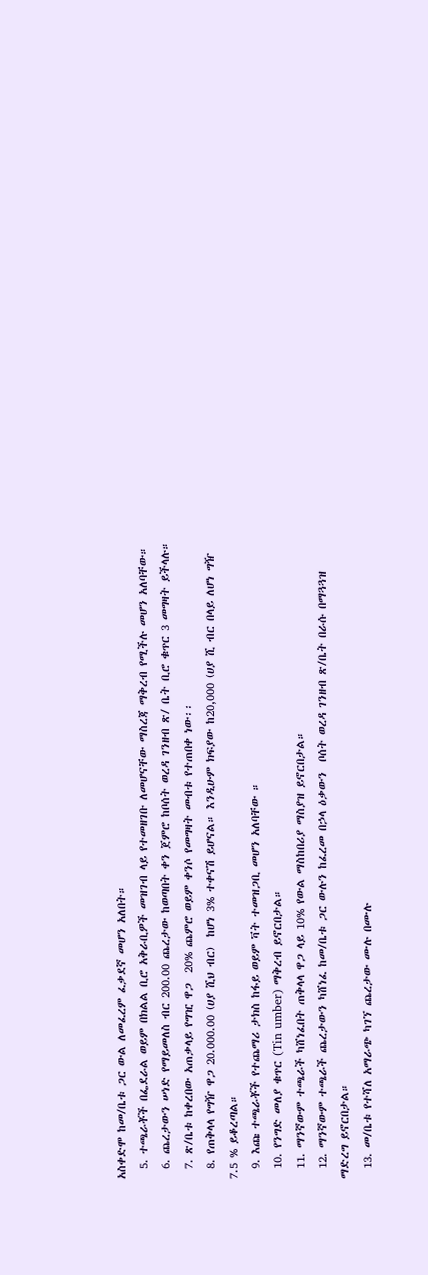አስቀድሞ ከመ/ቤቱ ጋር ውል ለመፈረም ፈቃደኛ መሆን አለበት።
  5. ተጫራቾች በፌደራል ወይም በክልል ቢሮ አቅራቢዎች መዝገብ ላይ የተመዘገቡ ለመሆናቸው ማስረጃ ማቅረብ የሚችሉ መሆን አለባቸው።
  6. ጨረታውን ሠነድ የማይመለስ ብር 200.00 ጨረታው ከወጣበት ቀን ጀምሮ ከቦሰት ወረዳ ገንዘብ ጽ/ ቤት ቢሮ ቁጥር 3 መግዛት ይችላሉ።
  7. ጽ/ቤቱ ከቀረበው አጠቃላይ የግዢ ዋጋ  20% ጨምሮ ወይም ቀንሶ የመግዛት መብቱ የተጠበቀ ነው፡፡
  8. የጠቅላላ የግዥ ዋጋ 20.000.00 (ሀያ ሺህ ብር)  ከሆነ 3% ተቀናሽ ይሆናል። እንዲሁም ክፍያው ከ20,000 (ሀያ ሺ ብር በላይ ለሆነ ግዥ 7.5 % ይቆረጣል።
  9. እጩ ተጫራቾች የተጨማሪ ታክስ ከፋይ ወይም ቫት ተመዝጋቢ መሆን አለባቸው ።
  10. የንግድ መለያ ቁጥር (Tin umber) ማቅረብ ይኖርበታል።
  11. ማንኛውም ተጫራች ካሸነፈበት ጠቅላላ ዋጋ ላይ 10% የውል ማስከበሪያ ማስያዝ ይኖርበታል።
  12. ማንኛውም ተጫራች ጨረታውን ካሸነፈ ከመ/ቤቱ ጋር ውሉን ከፈረመ በኃላ ዕቃውን  ቦሰት ወረዳ ገንዘብ ጽ/ቤት በራሱ በማጓጓዝ ማድረግ ይኖርበታል።
  13. መ/ቤቱ የተሻለ አማራጭ ካገኘ ጨረታው ሙሉ በሙሉ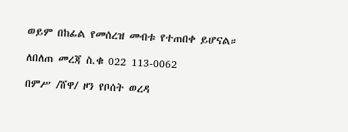ወይም በከፊል የመሰረዝ መብቱ የተጠበቀ ይሆናል።

ለበለጠ መረጃ ስ.ቁ 022 113-0062

በምሥ /ሸዋ/ ዞን የቦሰት ወረዳ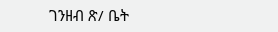ገንዘብ ጽ/ ቤት